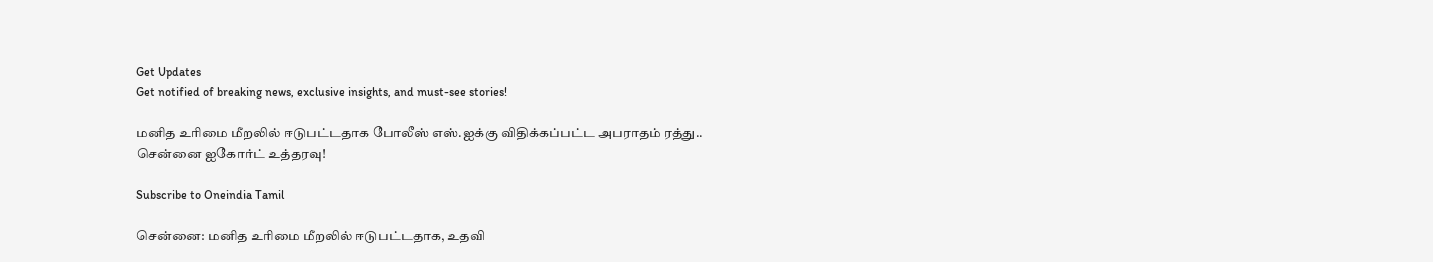Get Updates
Get notified of breaking news, exclusive insights, and must-see stories!

மனித உரிமை மீறலில் ஈடுபட்டதாக போலீஸ் எஸ்.ஐக்கு விதிக்கப்பட்ட அபராதம் ரத்து.. சென்னை ஐகோர்ட் உத்தரவு!

Subscribe to Oneindia Tamil

சென்னை: மனித உரிமை மீறலில் ஈடுபட்டதாக, உதவி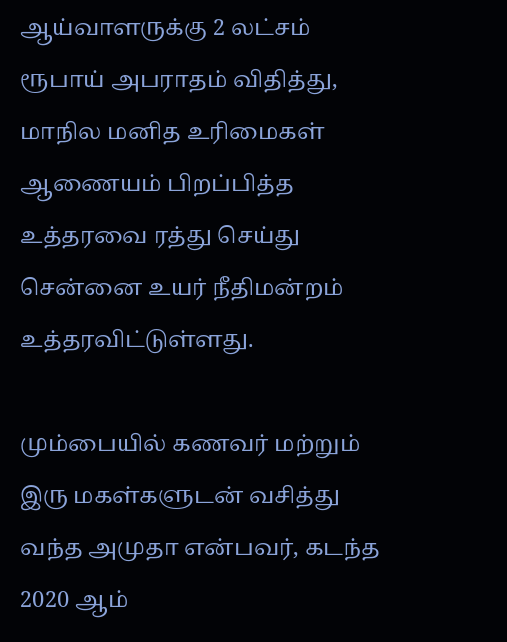ஆய்வாளருக்கு 2 லட்சம் ரூபாய் அபராதம் விதித்து, மாநில மனித உரிமைகள் ஆணையம் பிறப்பித்த உத்தரவை ரத்து செய்து சென்னை உயர் நீதிமன்றம் உத்தரவிட்டுள்ளது.

மும்பையில் கணவர் மற்றும் இரு மகள்களுடன் வசித்து வந்த அமுதா என்பவர், கடந்த 2020 ஆம்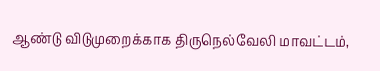ஆண்டு விடுமுறைக்காக திருநெல்வேலி மாவட்டம்,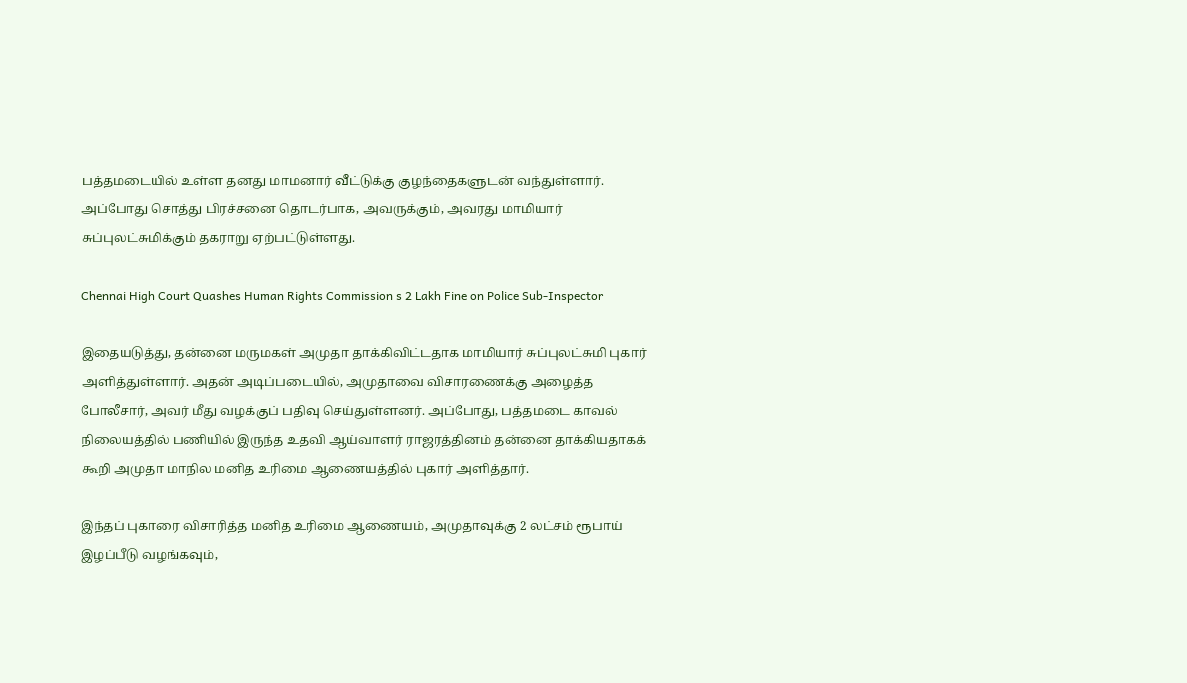பத்தமடையில் உள்ள தனது மாமனார் வீட்டுக்கு குழந்தைகளுடன் வந்துள்ளார். அப்போது சொத்து பிரச்சனை தொடர்பாக, அவருக்கும், அவரது மாமியார் சுப்புலட்சுமிக்கும் தகராறு ஏற்பட்டுள்ளது.

Chennai High Court Quashes Human Rights Commission s 2 Lakh Fine on Police Sub-Inspector

இதையடுத்து, தன்னை மருமகள் அமுதா தாக்கிவிட்டதாக மாமியார் சுப்புலட்சுமி புகார் அளித்துள்ளார். அதன் அடிப்படையில், அமுதாவை விசாரணைக்கு அழைத்த போலீசார், அவர் மீது வழக்குப் பதிவு செய்துள்ளனர். அப்போது, பத்தமடை காவல் நிலையத்தில் பணியில் இருந்த உதவி ஆய்வாளர் ராஜரத்தினம் தன்னை தாக்கியதாகக் கூறி அமுதா மாநில மனித உரிமை ஆணையத்தில் புகார் அளித்தார்.

இந்தப் புகாரை விசாரித்த மனித உரிமை ஆணையம், அமுதாவுக்கு 2 லட்சம் ரூபாய் இழப்பீடு வழங்கவும்,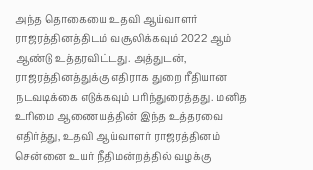அந்த தொகையை உதவி ஆய்வாளர் ராஜரத்தினத்திடம் வசூலிக்கவும் 2022 ஆம் ஆண்டு உத்தரவிட்டது. அத்துடன், ராஜரத்தினத்துக்கு எதிராக துறை ரீதியான நடவடிக்கை எடுக்கவும் பரிந்துரைத்தது. மனித உரிமை ஆணையத்தின் இந்த உத்தரவை எதிர்த்து, உதவி ஆய்வாளர் ராஜரத்தினம் சென்னை உயர் நீதிமன்றத்தில் வழக்கு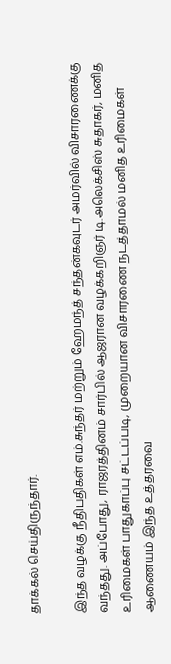தாக்கல் செய்திருந்தார்.

இந்த வழக்கு நீதிபதிகள் எம்.சுந்தர் மற்றும் ஹேமந்த் சந்தன்கவுடர் அமர்வில் விசாரணைக்கு வந்தது. அப்போது, ராஜரத்தினம் சார்பில் ஆஜரான வழக்கறிஞர் டி.அலெக்சிஸ் சுதாகர், மனித உரிமைகள் பாதுகாப்பு சட்டப்படி, முறையான விசாரணை நடத்தாமல் மனித உரிமைகள் ஆணையம் இந்த உத்தரவை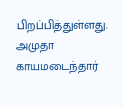பிறப்பித்துள்ளது. அமுதா காயமடைந்தார்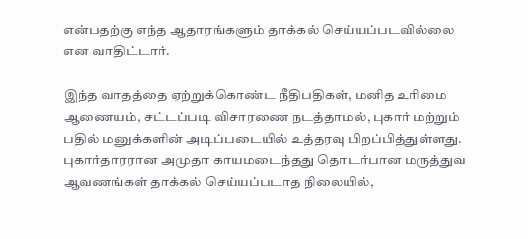என்பதற்கு எந்த ஆதாரங்களும் தாக்கல் செய்யப்படவில்லை என வாதிட்டார்.

இந்த வாதத்தை ஏற்றுக்கொண்ட நீதிபதிகள், மனித உரிமை ஆணையம், சட்டப்படி விசாரணை நடத்தாமல், புகார் மற்றும் பதில் மனுக்களின் அடிப்படையில் உத்தரவு பிறப்பித்துள்ளது. புகார்தாரரான அமுதா காயமடைந்தது தொடர்பான மருத்துவ ஆவணங்கள் தாக்கல் செய்யப்படாத நிலையில்,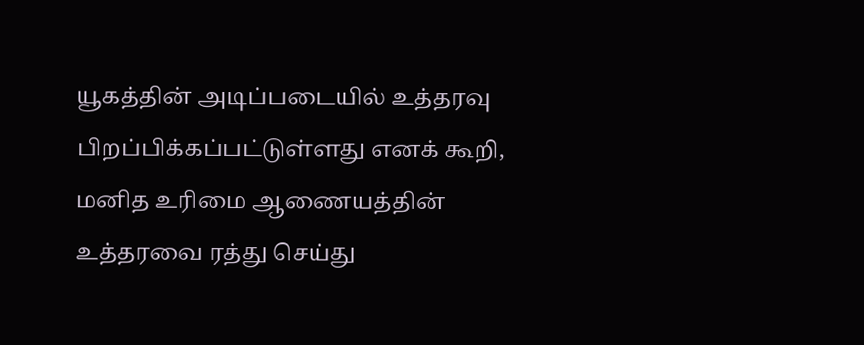யூகத்தின் அடிப்படையில் உத்தரவு பிறப்பிக்கப்பட்டுள்ளது எனக் கூறி, மனித உரிமை ஆணையத்தின் உத்தரவை ரத்து செய்து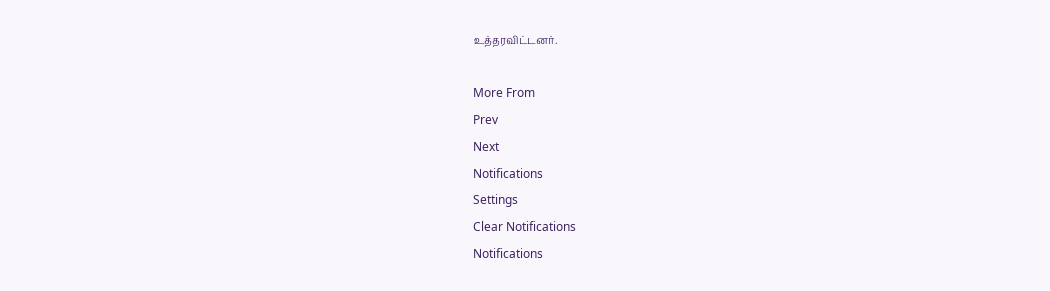உத்தரவிட்டனர்.

More From
Prev
Next
Notifications
Settings
Clear Notifications
Notifications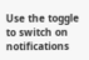Use the toggle to switch on notifications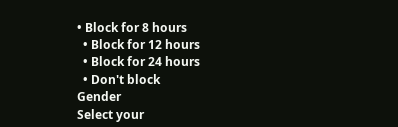• Block for 8 hours
  • Block for 12 hours
  • Block for 24 hours
  • Don't block
Gender
Select your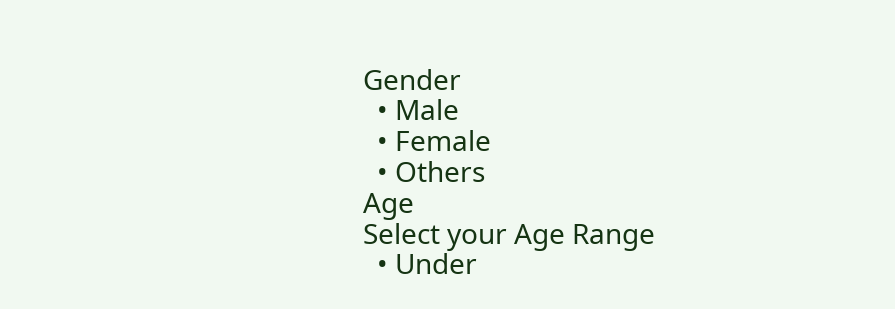Gender
  • Male
  • Female
  • Others
Age
Select your Age Range
  • Under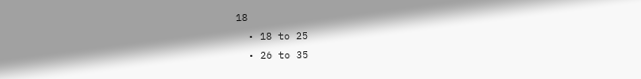18
  • 18 to 25
  • 26 to 35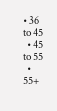• 36 to 45
  • 45 to 55
  • 55+